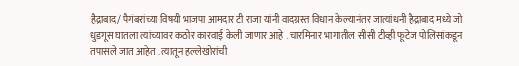हैद्राबाद/ पैगंबरांच्या विषयी भाजपा आमदार टी राजा यांनी वादग्रस्त विधान केल्यानंतर जात्यांधनी हैद्राबाद मध्ये जो धुडगूस घातला त्यांच्यावर कठोर कारवाई केली जाणार आहे . चारमिनार भागातील सीसी टीव्ही फूटेज पोलिसांकडून तपासले जात आहेत . त्यातून हल्लेखोरांची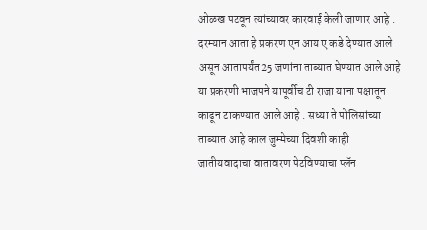ओळख पटवून त्यांच्यावर कारवाई केली जाणार आहे . दरम्यान आता हे प्रकरण एन आय ए कडे देण्यात आले असून आतापर्यंत25 जणांना ताब्यात घेण्यात आले आहे या प्रकरणी भाजपने यापूर्वीच टी राजा याना पक्षातून काढून टाकण्यात आले आहे . सध्या ते पोलिसांच्या ताब्यात आहे काल जुम्मेच्या दिवशी काही जातीयवादाचा वातावरण पेटविण्याचा प्लॅन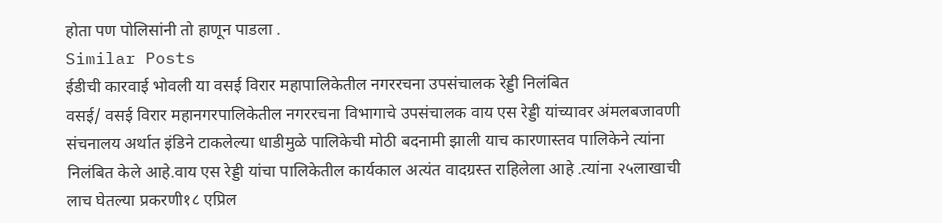होता पण पोलिसांनी तो हाणून पाडला .
Similar Posts
ईडीची कारवाई भोवली या वसई विरार महापालिकेतील नगररचना उपसंचालक रेड्डी निलंबित
वसई/ वसई विरार महानगरपालिकेतील नगररचना विभागाचे उपसंचालक वाय एस रेड्डी यांच्यावर अंमलबजावणी संचनालय अर्थात इंडिने टाकलेल्या धाडीमुळे पालिकेची मोठी बदनामी झाली याच कारणास्तव पालिकेने त्यांना निलंबित केले आहे.वाय एस रेड्डी यांचा पालिकेतील कार्यकाल अत्यंत वादग्रस्त राहिलेला आहे .त्यांना २५लाखाची लाच घेतल्या प्रकरणी१८ एप्रिल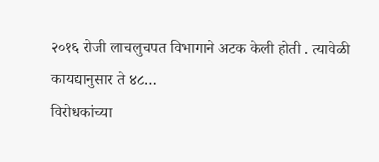२०१६ रोजी लाचलुचपत विभागाने अटक केली होती . त्यावेळी कायद्यानुसार ते ४८…
विरोधकांच्या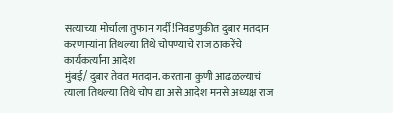सत्याच्या मोर्चाला तुफान गर्दी!निवडणुकीत दुबार मतदान करणाऱ्यांना तिथल्या तिथे चोपण्याचे राज ठाकरेंचे कार्यकर्त्यांना आदेश
मुंबई/ दुबार तेवत मतदान. करताना कुणी आढळल्याचं त्याला तिथल्या तिथे चोप द्या असे आदेश मनसे अध्यक्ष राज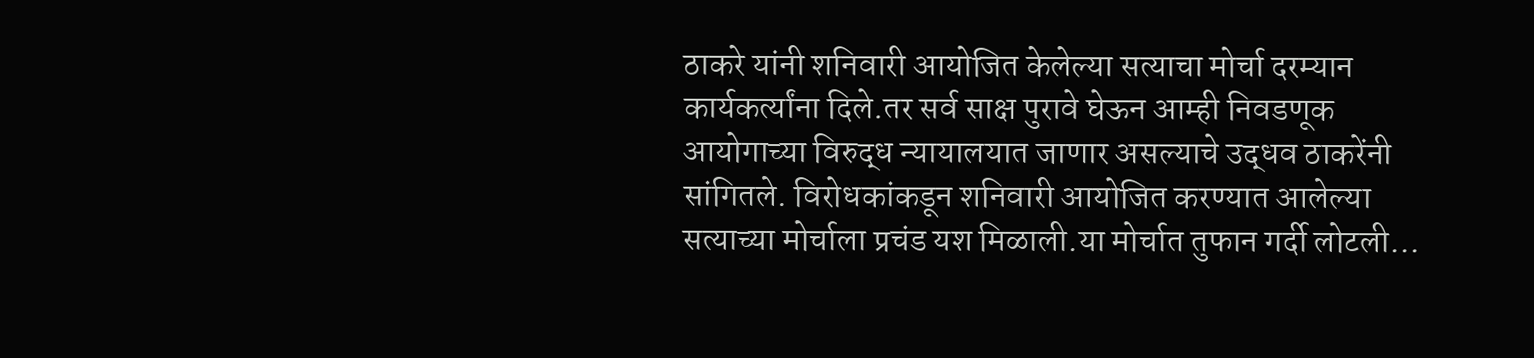ठाकरे यांनी शनिवारी आयोजित केलेल्या सत्याचा मोर्चा दरम्यान कार्यकर्त्यांना दिले.तर सर्व साक्ष पुरावे घेऊन आम्ही निवडणूक आयोगाच्या विरुद्ध न्यायालयात जाणार असल्याचे उद्धव ठाकरेंनी सांगितले. विरोधकांकडून शनिवारी आयोजित करण्यात आलेल्या सत्याच्या मोर्चाला प्रचंड यश मिळाली.या मोर्चात तुफान गर्दी लोटली…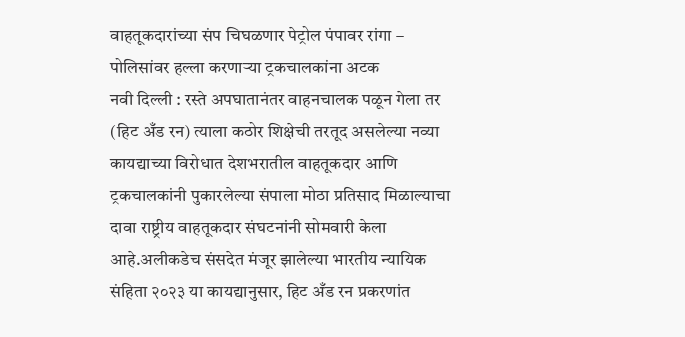वाहतूकदारांच्या संप चिघळणार पेट्रोल पंपावर रांगा – पोलिसांवर हल्ला करणाऱ्या ट्रकचालकांना अटक
नवी दिल्ली : रस्ते अपघातानंतर वाहनचालक पळून गेला तर (हिट अँड रन) त्याला कठोर शिक्षेची तरतूद असलेल्या नव्या कायद्याच्या विरोधात देशभरातील वाहतूकदार आणि ट्रकचालकांनी पुकारलेल्या संपाला मोठा प्रतिसाद मिळाल्याचा दावा राष्ट्रीय वाहतूकदार संघटनांनी सोमवारी केला आहे.अलीकडेच संसदेत मंजूर झालेल्या भारतीय न्यायिक संहिता २०२३ या कायद्यानुसार, हिट अँड रन प्रकरणांत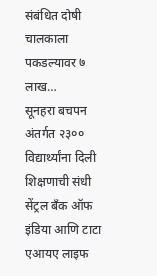संबंधित दोषी चालकाला पकडल्यावर ७ लाख…
सूनहरा बचपन अंतर्गत २३०० विद्यार्थ्यांना दिली शिक्षणाची संधी
सेंट्रल बँक ऑफ इंडिया आणि टाटा एआयए लाइफ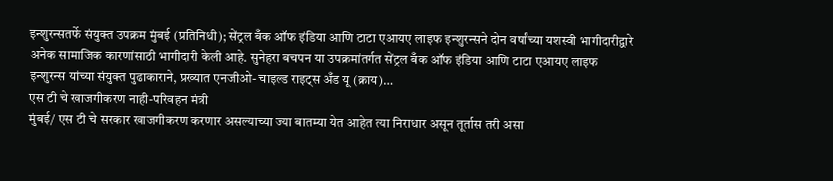इन्शुरन्सतर्फे संयुक्त उपक्रम मुंबई (प्रतिनिधी); सेंट्रल बँक ऑफ इंडिया आणि टाटा एआयए लाइफ इन्शुरन्सने दोन वर्षांच्या यशस्वी भागीदारीद्वारे अनेक सामाजिक कारणांसाठी भागीदारी केली आहे. सुनेहरा बचपन या उपक्रमांतर्गत सेंट्रल बँक ऑफ इंडिया आणि टाटा एआयए लाइफ इन्शुरन्स यांच्या संयुक्त पुढाकाराने, प्रख्यात एनजीओ- चाइल्ड राइट्स अँड यू (क्राय)…
एस टी चे खाजगीकरण नाही-परिवहन मंत्री
मुंबई/ एस टी चे सरकार खाजगीकरण करणार असल्याच्या ज्या बातम्या येत आहेत त्या निराधार असून तूर्तास तरी असा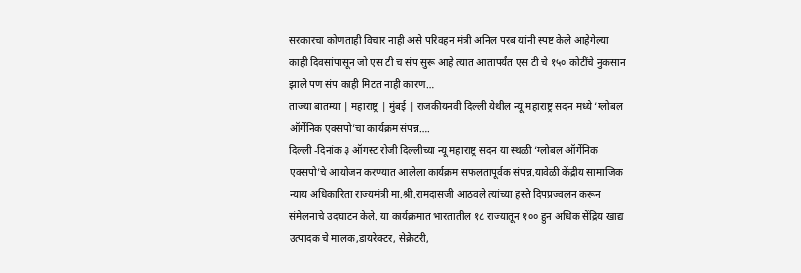सरकारचा कोणताही विचार नाही असे परिवहन मंत्री अनिल परब यांनी स्पष्ट केले आहेगेल्या काही दिवसांपासून जो एस टी च संप सुरू आहे त्यात आतापर्यंत एस टी चे १५० कोटींचे नुकसान झाले पण संप काही मिटत नाही कारण…
ताज्या बातम्या | महाराष्ट्र | मुंबई | राजकीयनवी दिल्ली येथील न्यू महाराष्ट्र सदन मध्ये ‘ग्लोबल ऑर्गेनिक एक्सपो’चा कार्यक्रम संपन्न….
दिल्ली -दिनांक ३ ऑगस्ट रोजी दिल्लीच्या न्यू महाराष्ट्र सदन या स्थळी ‘ग्लोबल ऑर्गेनिक एक्सपो’चे आयोजन करण्यात आलेला कार्यक्रम सफलतापूर्वक संपन्न.यावेळी केंद्रीय सामाजिक न्याय अधिकारिता राज्यमंत्री मा.श्री.रामदासजी आठवले त्यांच्या हस्ते दिपप्रज्वलन करून संमेलनाचे उदघाटन केले. या कार्यक्रमात भारतातील १८ राज्यातून १०० हुन अधिक सेंद्रिय खाद्य उत्पादक चे मालक,डायरेक्टर, सेक्रेटरी,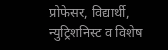प्रोफेसर, विद्यार्थी, न्युट्रिशनिस्ट व विशेष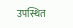उपस्थित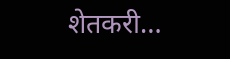शेतकरी…